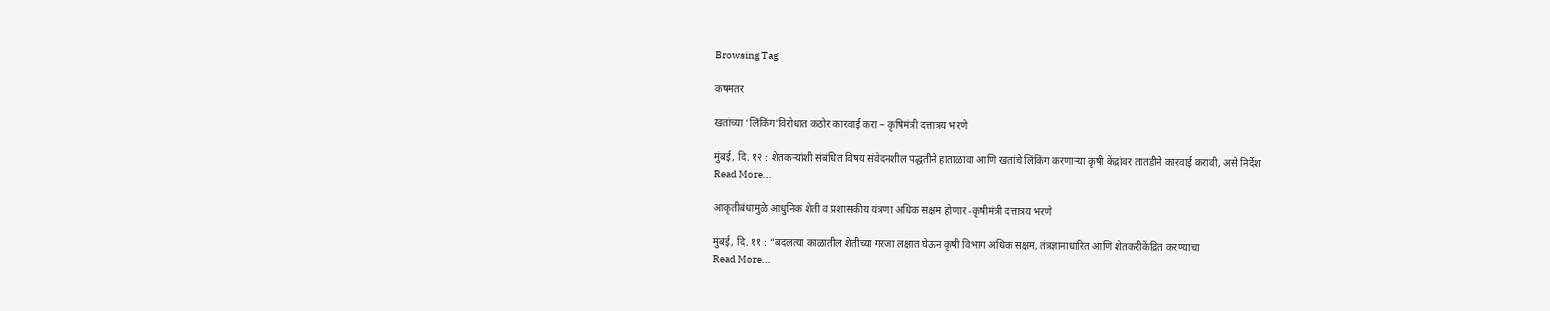Browsing Tag

कषमतर

खतांच्या ‘लिंकिंग’विरोधात कठोर कारवाई करा – कृषिमंत्री दत्तात्रय भरणे

मुंबई, दि. १२ : शेतकऱ्यांशी संबंधित विषय संवेदनशील पद्धतीने हाताळावा आणि खतांचे लिंकिंग करणाऱ्या कृषी केंद्रांवर तातडीने कारवाई करावी, असे निर्देश
Read More...

आकृतीबंधामुळे आधुनिक शेती व प्रशासकीय यंत्रणा अधिक सक्षम होणार -कृषीमंत्री दत्तात्रय भरणे

मुंबई, दि. ११ : “बदलत्या काळातील शेतीच्या गरजा लक्षात घेऊन कृषी विभाग अधिक सक्षम, तंत्रज्ञानाधारित आणि शेतकरीकेंद्रित करण्याचा
Read More...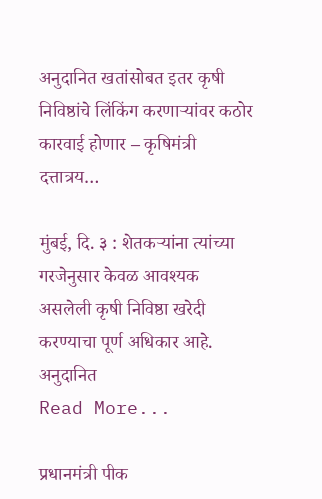अनुदानित खतांसोबत इतर कृषी निविष्ठांचे लिंकिंग करणाऱ्यांवर कठोर कारवाई होणार – कृषिमंत्री दत्तात्रय…

मुंबई, दि. ३ : शेतकऱ्यांना त्यांच्या गरजेनुसार केवळ आवश्यक असलेली कृषी निविष्ठा खरेदी करण्याचा पूर्ण अधिकार आहे. अनुदानित
Read More...

प्रधानमंत्री पीक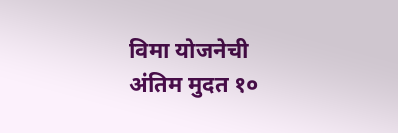विमा योजनेची अंतिम मुदत १०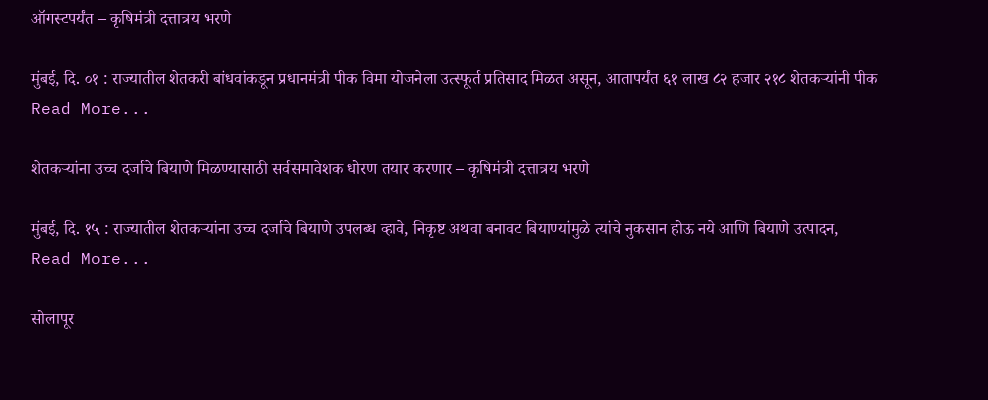ऑगस्टपर्यंत – कृषिमंत्री दत्तात्रय भरणे

मुंबई, दि. ०१ : राज्यातील शेतकरी बांधवांकडून प्रधानमंत्री पीक विमा योजनेला उत्स्फूर्त प्रतिसाद मिळत असून, आतापर्यंत ६१ लाख ८२ हजार २१८ शेतकऱ्यांनी पीक
Read More...

शेतकऱ्यांना उच्च दर्जाचे बियाणे मिळण्यासाठी सर्वसमावेशक धोरण तयार करणार – कृषिमंत्री दत्तात्रय भरणे

मुंबई, दि. १५ : राज्यातील शेतकऱ्यांना उच्च दर्जाचे बियाणे उपलब्ध व्हावे, निकृष्ट अथवा बनावट बियाण्यांमुळे त्यांचे नुकसान होऊ नये आणि बियाणे उत्पादन,
Read More...

सोलापूर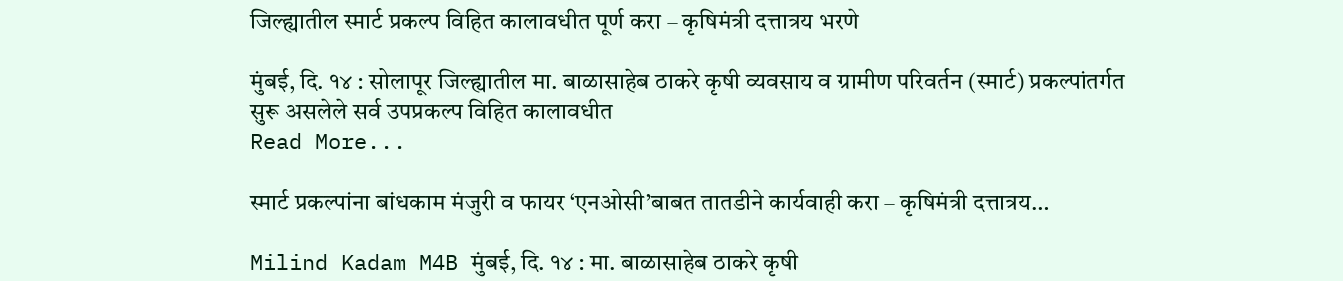जिल्ह्यातील स्मार्ट प्रकल्प विहित कालावधीत पूर्ण करा – कृषिमंत्री दत्तात्रय भरणे

मुंबई, दि. १४ : सोलापूर जिल्ह्यातील मा. बाळासाहेब ठाकरे कृषी व्यवसाय व ग्रामीण परिवर्तन (स्मार्ट) प्रकल्पांतर्गत सुरू असलेले सर्व उपप्रकल्प विहित कालावधीत
Read More...

स्मार्ट प्रकल्पांना बांधकाम मंजुरी व फायर ‘एनओसी’बाबत तातडीने कार्यवाही करा – कृषिमंत्री दत्तात्रय…

Milind Kadam M4B मुंबई, दि. १४ : मा. बाळासाहेब ठाकरे कृषी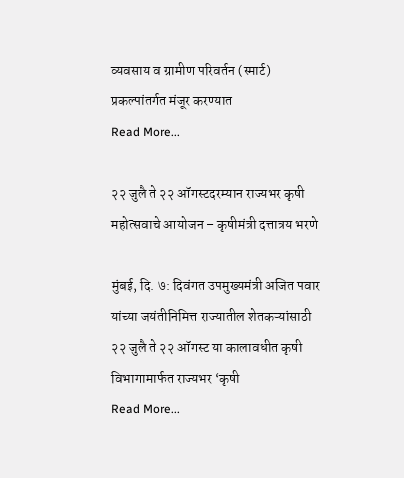व्यवसाय व ग्रामीण परिवर्तन (स्मार्ट) प्रकल्पांतर्गत मंजूर करण्यात
Read More...

२२ जुलै ते २२ ऑगस्टदरम्यान राज्यभर कृषी महोत्सवाचे आयोजन – कृषीमंत्री दत्तात्रय भरणे

मुंबई, दि. ७: दिवंगत उपमुख्यमंत्री अजित पवार यांच्या जयंतीनिमित्त राज्यातील शेतकऱ्यांसाठी २२ जुलै ते २२ ऑगस्ट या कालावधीत कृषी विभागामार्फत राज्यभर ‘कृषी
Read More...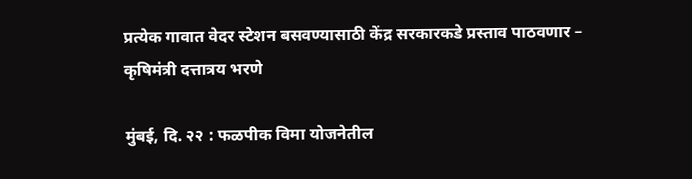प्रत्येक गावात वेदर स्टेशन बसवण्यासाठी केंद्र सरकारकडे प्रस्ताव पाठवणार – कृषिमंत्री दत्तात्रय भरणे

मुंबई, दि. २२ : फळपीक विमा योजनेतील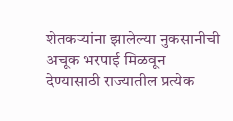शेतकऱ्यांना झालेल्या नुकसानीची अचूक भरपाई मिळवून देण्यासाठी राज्यातील प्रत्येक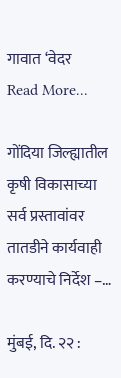गावात ‘वेदर
Read More...

गोंदिया जिल्ह्यातील कृषी विकासाच्या सर्व प्रस्तावांवर तातडीने कार्यवाही करण्याचे निर्देश –…

मुंबई, दि. २२ :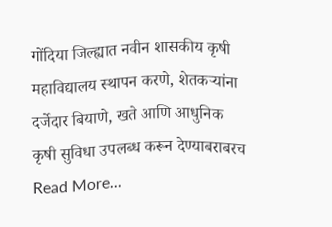गोंदिया जिल्ह्यात नवीन शासकीय कृषी महाविद्यालय स्थापन करणे, शेतकऱ्यांना दर्जेदार बियाणे, खते आणि आधुनिक कृषी सुविधा उपलब्ध करून देण्याबराबरच
Read More...